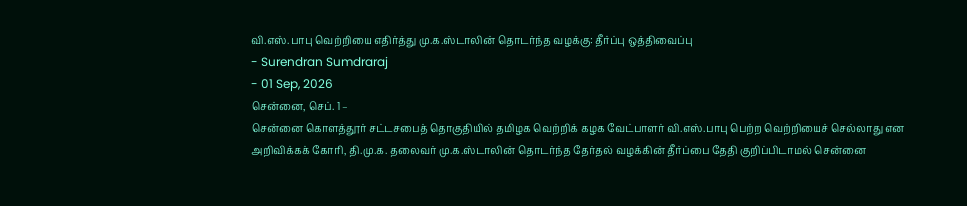வி.எஸ்.பாபு வெற்றியை எதிர்த்து மு.க.ஸ்டாலின் தொடர்ந்த வழக்கு: தீர்ப்பு ஒத்திவைப்பு
- Surendran Sumdraraj
- 01 Sep, 2026
சென்னை, செப். 1 –
சென்னை கொளத்தூர் சட்டசபைத் தொகுதியில் தமிழக வெற்றிக் கழக வேட்பாளர் வி.எஸ்.பாபு பெற்ற வெற்றியைச் செல்லாது என அறிவிக்கக் கோரி, தி.மு.க. தலைவர் மு.க.ஸ்டாலின் தொடர்ந்த தேர்தல் வழக்கின் தீர்ப்பை தேதி குறிப்பிடாமல் சென்னை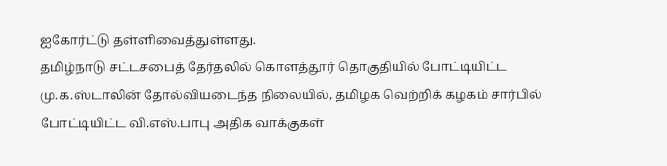ஐகோர்ட்டு தள்ளிவைத்துள்ளது.
தமிழ்நாடு சட்டசபைத் தேர்தலில் கொளத்தூர் தொகுதியில் போட்டியிட்ட மு.க.ஸ்டாலின் தோல்வியடைந்த நிலையில், தமிழக வெற்றிக் கழகம் சார்பில் போட்டியிட்ட வி.எஸ்.பாபு அதிக வாக்குகள்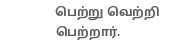பெற்று வெற்றி பெற்றார்.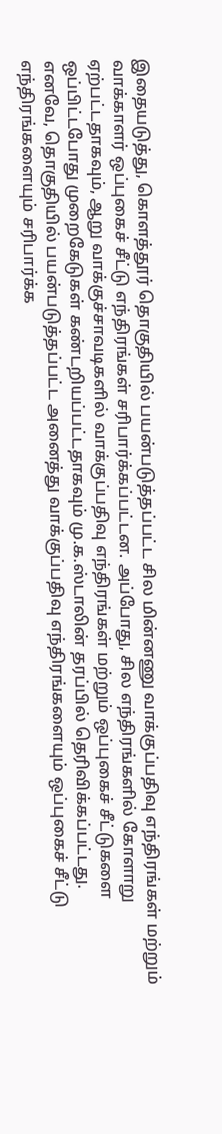இதையடுத்து, கொளத்தூர் தொகுதியில் பயன்படுத்தப்பட்ட சில மின்னணு வாக்குப்பதிவு எந்திரங்கள் மற்றும் வாக்காளர் ஒப்புகைச் சீட்டு எந்திரங்கள் சரிபார்க்கப்பட்டன. அப்போது, சில எந்திரங்களில் கோளாறு ஏற்பட்டதாகவும், ஆறு வாக்குச்சாவடிகளில் வாக்குப்பதிவு எந்திரங்கள் மற்றும் ஒப்புகைச் சீட்டுகளை ஒப்பிட்டபோது முறைகேடுகள் கண்டறியப்பட்டதாகவும் மு.க.ஸ்டாலின் தரப்பில் தெரிவிக்கப்பட்டது.
எனவே, தொகுதியில் பயன்படுத்தப்பட்ட அனைத்து வாக்குப்பதிவு எந்திரங்களையும் ஒப்புகைச் சீட்டு எந்திரங்களையும் சரிபார்க்க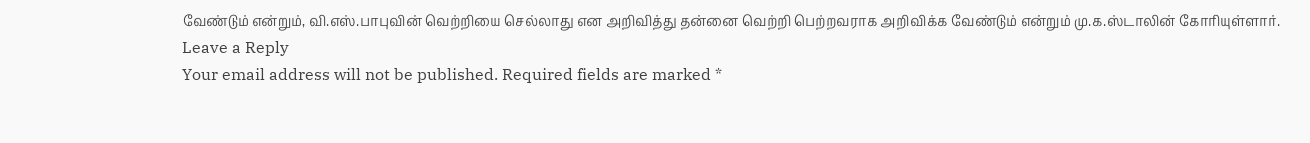வேண்டும் என்றும், வி.எஸ்.பாபுவின் வெற்றியை செல்லாது என அறிவித்து தன்னை வெற்றி பெற்றவராக அறிவிக்க வேண்டும் என்றும் மு.க.ஸ்டாலின் கோரியுள்ளார்.
Leave a Reply
Your email address will not be published. Required fields are marked *